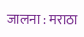जालना : मराठा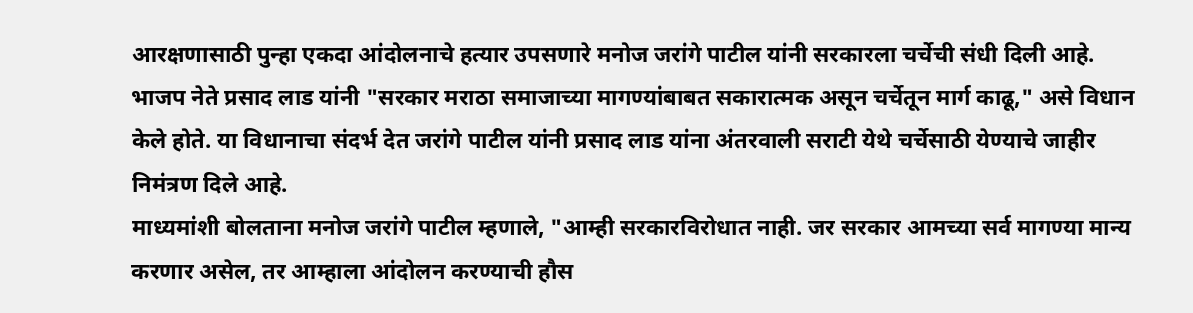आरक्षणासाठी पुन्हा एकदा आंदोलनाचे हत्यार उपसणारे मनोज जरांगे पाटील यांनी सरकारला चर्चेची संधी दिली आहे. भाजप नेते प्रसाद लाड यांनी "सरकार मराठा समाजाच्या मागण्यांबाबत सकारात्मक असून चर्चेतून मार्ग काढू," असे विधान केले होते. या विधानाचा संदर्भ देत जरांगे पाटील यांनी प्रसाद लाड यांना अंतरवाली सराटी येथे चर्चेसाठी येण्याचे जाहीर निमंत्रण दिले आहे.
माध्यमांशी बोलताना मनोज जरांगे पाटील म्हणाले, "आम्ही सरकारविरोधात नाही. जर सरकार आमच्या सर्व मागण्या मान्य करणार असेल, तर आम्हाला आंदोलन करण्याची हौस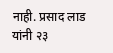नाही. प्रसाद लाड यांनी २३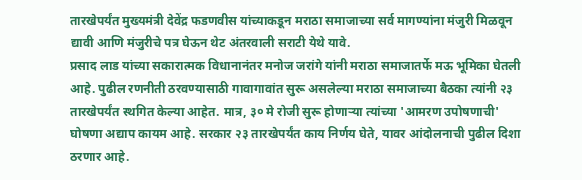तारखेपर्यंत मुख्यमंत्री देवेंद्र फडणवीस यांच्याकडून मराठा समाजाच्या सर्व मागण्यांना मंजुरी मिळवून द्यावी आणि मंजुरीचे पत्र घेऊन थेट अंतरवाली सराटी येथे यावे.
प्रसाद लाड यांच्या सकारात्मक विधानानंतर मनोज जरांगे यांनी मराठा समाजातर्फे मऊ भूमिका घेतली आहे. पुढील रणनीती ठरवण्यासाठी गावागावांत सुरू असलेल्या मराठा समाजाच्या बैठका त्यांनी २३ तारखेपर्यंत स्थगित केल्या आहेत. मात्र, ३० मे रोजी सुरू होणाऱ्या त्यांच्या 'आमरण उपोषणाची' घोषणा अद्याप कायम आहे. सरकार २३ तारखेपर्यंत काय निर्णय घेते, यावर आंदोलनाची पुढील दिशा ठरणार आहे.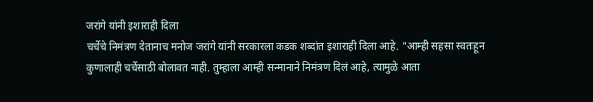जरांगे यांनी इशाराही दिला
चर्चेचे निमंत्रण देतानाच मनोज जरांगे यांनी सरकारला कडक शब्दांत इशाराही दिला आहे. "आम्ही सहसा स्वतःहून कुणालाही चर्चेसाठी बोलावत नाही. तुम्हाला आम्ही सन्मानाने निमंत्रण दिलं आहे, त्यामुळे आता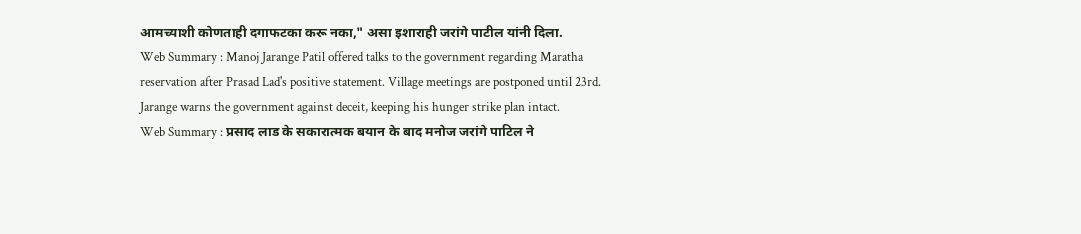आमच्याशी कोणताही दगाफटका करू नका," असा इशाराही जरांगे पाटील यांनी दिला.
Web Summary : Manoj Jarange Patil offered talks to the government regarding Maratha reservation after Prasad Lad's positive statement. Village meetings are postponed until 23rd. Jarange warns the government against deceit, keeping his hunger strike plan intact.
Web Summary : प्रसाद लाड के सकारात्मक बयान के बाद मनोज जरांगे पाटिल ने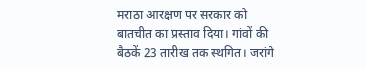मराठा आरक्षण पर सरकार को बातचीत का प्रस्ताव दिया। गांवों की बैठकें 23 तारीख तक स्थगित। जरांगे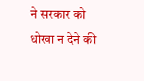ने सरकार को धोखा न देने की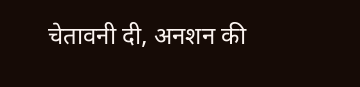चेतावनी दी, अनशन की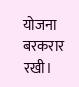योजना बरकरार रखी।